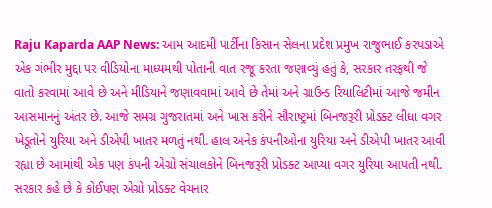Raju Kaparda AAP News: આમ આદમી પાર્ટીના કિસાન સેલના પ્રદેશ પ્રમુખ રાજુભાઈ કરપડાએ એક ગંભીર મુદ્દા પર વીડિયોના માધ્યમથી પોતાની વાત રજૂ કરતા જણાવ્યું હતું કે, સરકાર તરફથી જે વાતો કરવામાં આવે છે અને મીડિયાને જણાવવામાં આવે છે તેમાં અને ગ્રાઉન્ડ રિયાલિટીમાં આજે જમીન આસમાનનું અંતર છે. આજે સમગ્ર ગુજરાતમાં અને ખાસ કરીને સૌરાષ્ટ્રમાં બિનજરૂરી પ્રોડક્ટ લીધા વગર ખેડૂતોને યુરિયા અને ડીએપી ખાતર મળતું નથી. હાલ અનેક કંપનીઓના યુરિયા અને ડીએપી ખાતર આવી રહ્યા છે આમાંથી એક પણ કંપની એગ્રો સંચાલકોને બિનજરૂરી પ્રોડક્ટ આપ્યા વગર યુરિયા આપતી નથી. સરકાર કહે છે કે કોઈપણ એગ્રો પ્રોડક્ટ વેચનાર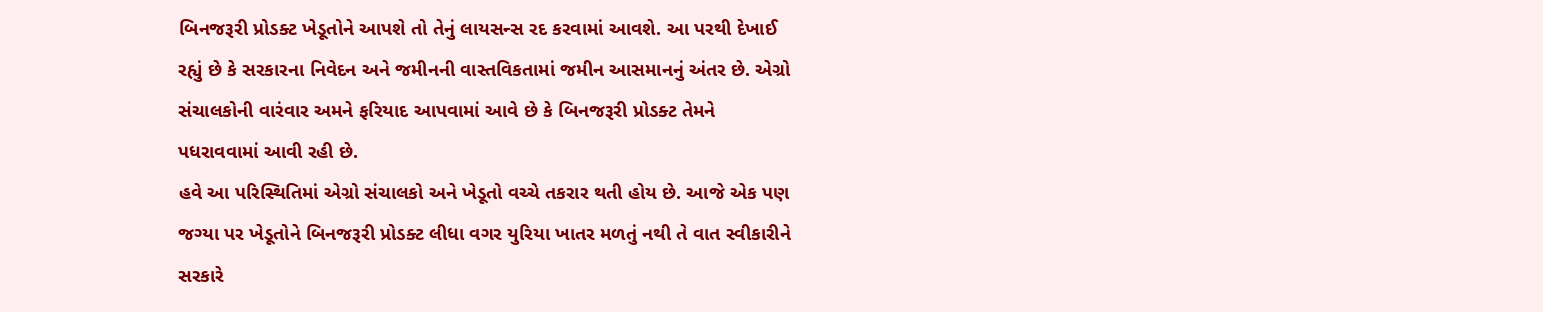બિનજરૂરી પ્રોડક્ટ ખેડૂતોને આપશે તો તેનું લાયસન્સ રદ કરવામાં આવશે. આ પરથી દેખાઈ રહ્યું છે કે સરકારના નિવેદન અને જમીનની વાસ્તવિકતામાં જમીન આસમાનનું અંતર છે. એગ્રો સંચાલકોની વારંવાર અમને ફરિયાદ આપવામાં આવે છે કે બિનજરૂરી પ્રોડક્ટ તેમને પધરાવવામાં આવી રહી છે.
હવે આ પરિસ્થિતિમાં એગ્રો સંચાલકો અને ખેડૂતો વચ્ચે તકરાર થતી હોય છે. આજે એક પણ જગ્યા પર ખેડૂતોને બિનજરૂરી પ્રોડક્ટ લીધા વગર યુરિયા ખાતર મળતું નથી તે વાત સ્વીકારીને સરકારે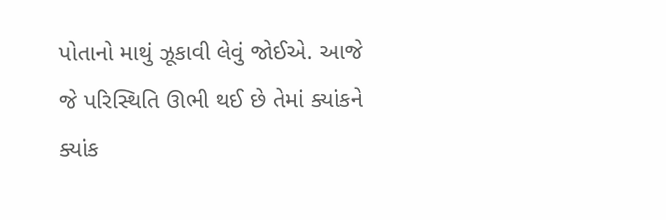પોતાનો માથું ઝૂકાવી લેવું જોઈએ. આજે જે પરિસ્થિતિ ઊભી થઈ છે તેમાં ક્યાંકને ક્યાંક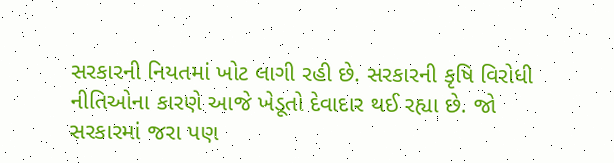સરકારની નિયતમાં ખોટ લાગી રહી છે. સરકારની કૃષિ વિરોધી નીતિઓના કારણે આજે ખેડૂતો દેવાદાર થઈ રહ્યા છે. જો સરકારમાં જરા પણ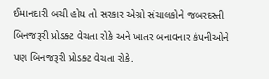ઈમાનદારી બચી હોય તો સરકાર એગ્રો સંચાલકોને જબરદસ્તી બિનજરૂરી પ્રોડક્ટ વેચતા રોકે અને ખાતર બનાવનાર કંપનીઓને પણ બિનજરૂરી પ્રોડક્ટ વેચતા રોકે.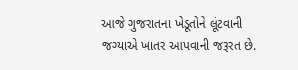આજે ગુજરાતના ખેડૂતોને લૂંટવાની જગ્યાએ ખાતર આપવાની જરૂરત છે.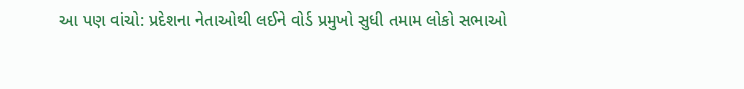આ પણ વાંચો: પ્રદેશના નેતાઓથી લઈને વોર્ડ પ્રમુખો સુધી તમામ લોકો સભાઓ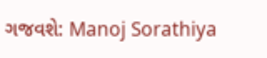ગજવશે: Manoj Sorathiya